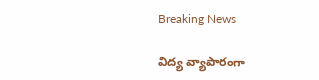Breaking News

విద్య వ్యాపారంగా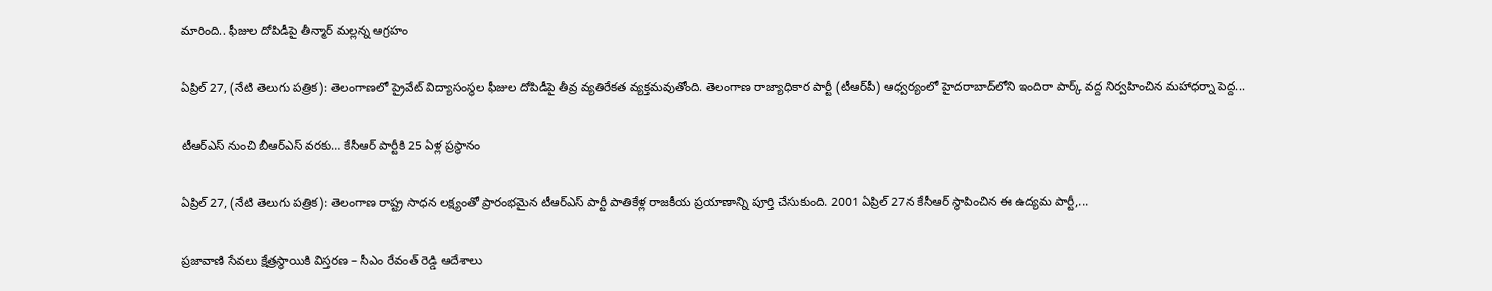మారింది.. ఫీజుల దోపిడీపై తీన్మార్ మల్లన్న ఆగ్రహం

ఏప్రిల్ 27, (నేటి తెలుగు పత్రిక): తెలంగాణలో ప్రైవేట్ విద్యాసంస్థల ఫీజుల దోపిడీపై తీవ్ర వ్యతిరేకత వ్యక్తమవుతోంది. తెలంగాణ రాజ్యాధికార పార్టీ (టీఆర్‌పీ) ఆధ్వర్యంలో హైదరాబాద్‌లోని ఇందిరా పార్క్ వద్ద నిర్వహించిన మహాధర్నా పెద్ద...

టీఆర్‌ఎస్ నుంచి బీఆర్‌ఎస్ వరకు… కేసీఆర్ పార్టీకి 25 ఏళ్ల ప్రస్థానం

ఏప్రిల్ 27, (నేటి తెలుగు పత్రిక): తెలంగాణ రాష్ట్ర సాధన లక్ష్యంతో ప్రారంభమైన టీఆర్‌ఎస్ పార్టీ పాతికేళ్ల రాజకీయ ప్రయాణాన్ని పూర్తి చేసుకుంది. 2001 ఏప్రిల్ 27న కేసీఆర్ స్థాపించిన ఈ ఉద్యమ పార్టీ,...

ప్రజావాణి సేవలు క్షేత్రస్థాయికి విస్తరణ – సీఎం రేవంత్ రెడ్డి ఆదేశాలు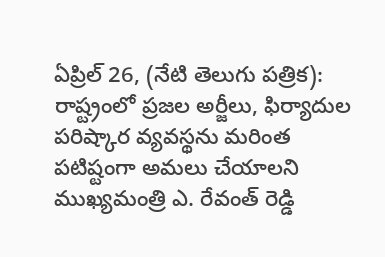ఏప్రిల్ 26, (నేటి తెలుగు పత్రిక): రాష్ట్రంలో ప్రజల అర్జీలు, ఫిర్యాదుల పరిష్కార వ్యవస్థను మరింత పటిష్టంగా అమలు చేయాలని ముఖ్యమంత్రి ఎ. రేవంత్ రెడ్డి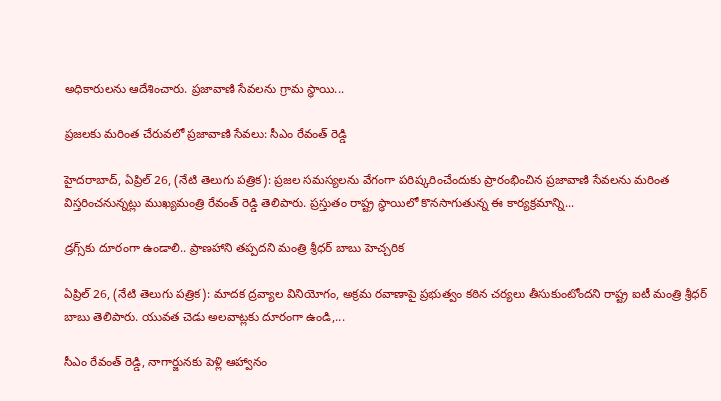అధికారులను ఆదేశించారు. ప్రజావాణి సేవలను గ్రామ స్థాయి...

ప్రజలకు మరింత చేరువలో ప్రజావాణి సేవలు: సీఎం రేవంత్ రెడ్డి

హైదరాబాద్, ఏప్రిల్ 26, (నేటి తెలుగు పత్రిక): ప్రజల సమస్యలను వేగంగా పరిష్కరించేందుకు ప్రారంభించిన ప్రజావాణి సేవలను మరింత విస్తరించనున్నట్లు ముఖ్యమంత్రి రేవంత్ రెడ్డి తెలిపారు. ప్రస్తుతం రాష్ట్ర స్థాయిలో కొనసాగుతున్న ఈ కార్యక్రమాన్ని...

డ్రగ్స్‌కు దూరంగా ఉండాలి.. ప్రాణహాని తప్పదని మంత్రి శ్రీధర్ బాబు హెచ్చరిక

ఏప్రిల్ 26, (నేటి తెలుగు పత్రిక): మాదక ద్రవ్యాల వినియోగం, అక్రమ రవాణాపై ప్రభుత్వం కఠిన చర్యలు తీసుకుంటోందని రాష్ట్ర ఐటీ మంత్రి శ్రీధర్ బాబు తెలిపారు. యువత చెడు అలవాట్లకు దూరంగా ఉండి,...

సీఎం రేవంత్ రెడ్డి, నాగార్జునకు పెళ్లి ఆహ్వానం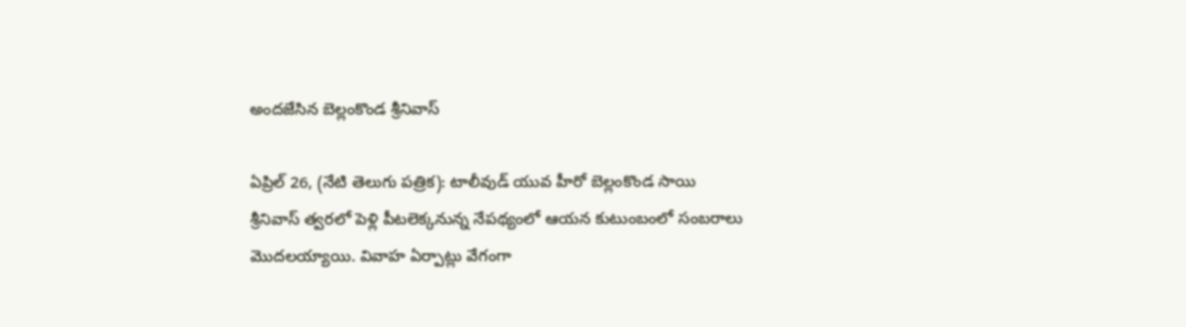అందజేసిన బెల్లంకొండ శ్రీనివాస్

ఏప్రిల్ 26, (నేటి తెలుగు పత్రిక): టాలీవుడ్ యువ హీరో బెల్లంకొండ సాయి శ్రీనివాస్ త్వరలో పెళ్లి పీటలెక్కనున్న నేపథ్యంలో ఆయన కుటుంబంలో సంబరాలు మొదలయ్యాయి. వివాహ ఏర్పాట్లు వేగంగా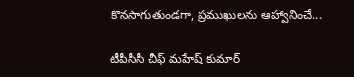కొనసాగుతుండగా, ప్రముఖులను ఆహ్వానించే...

టీపీసీసీ చీఫ్ మహేష్ కుమార్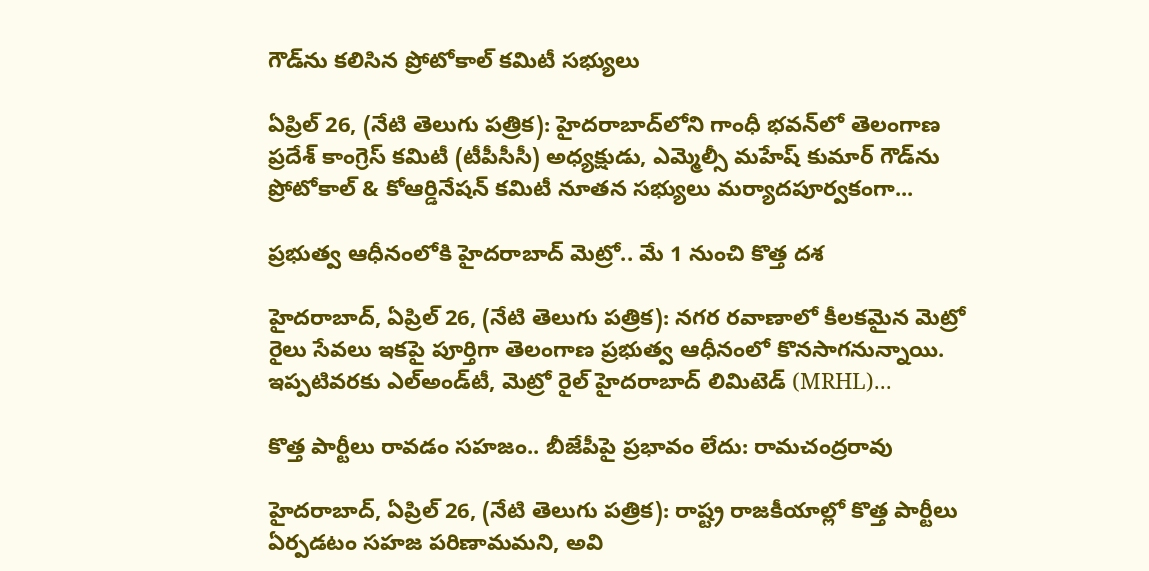గౌడ్‌ను కలిసిన ప్రోటోకాల్ కమిటీ సభ్యులు

ఏప్రిల్ 26, (నేటి తెలుగు పత్రిక): హైదరాబాద్‌లోని గాంధీ భవన్‌లో తెలంగాణ ప్రదేశ్ కాంగ్రెస్ కమిటీ (టీపీసీసీ) అధ్యక్షుడు, ఎమ్మెల్సీ మహేష్ కుమార్ గౌడ్‌ను ప్రోటోకాల్ & కోఆర్డినేషన్ కమిటీ నూతన సభ్యులు మర్యాదపూర్వకంగా...

ప్రభుత్వ ఆధీనంలోకి హైదరాబాద్ మెట్రో.. మే 1 నుంచి కొత్త దశ

హైదరాబాద్, ఏప్రిల్ 26, (నేటి తెలుగు పత్రిక): నగర రవాణాలో కీలకమైన మెట్రో రైలు సేవలు ఇకపై పూర్తిగా తెలంగాణ ప్రభుత్వ ఆధీనంలో కొనసాగనున్నాయి. ఇప్పటివరకు ఎల్‌అండ్‌టీ, మెట్రో రైల్ హైదరాబాద్ లిమిటెడ్ (MRHL)...

కొత్త పార్టీలు రావడం సహజం.. బీజేపీపై ప్రభావం లేదు: రామచంద్రరావు

హైదరాబాద్, ఏప్రిల్ 26, (నేటి తెలుగు పత్రిక): రాష్ట్ర రాజకీయాల్లో కొత్త పార్టీలు ఏర్పడటం సహజ పరిణామమని, అవి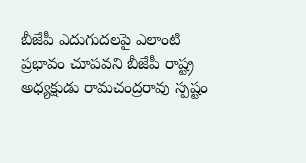బీజేపీ ఎదుగుదలపై ఎలాంటి ప్రభావం చూపవని బీజేపీ రాష్ట్ర అధ్యక్షుడు రామచంద్రరావు స్పష్టం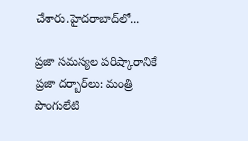చేశారు.హైదరాబాద్‌లో...

ప్రజా సమస్యల పరిష్కారానికే ప్రజా దర్బార్‌లు: మంత్రి పొంగులేటి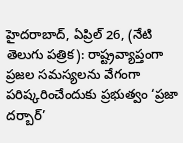హైదరాబాద్, ఏప్రిల్ 26, (నేటి తెలుగు పత్రిక): రాష్ట్రవ్యాప్తంగా ప్రజల సమస్యలను వేగంగా పరిష్కరించేందుకు ప్రభుత్వం ‘ప్రజా దర్బార్’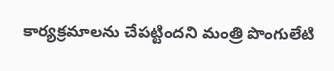కార్యక్రమాలను చేపట్టిందని మంత్రి పొంగులేటి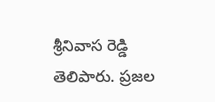శ్రీనివాస రెడ్డి తెలిపారు. ప్రజల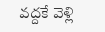వద్దకే వెళ్లి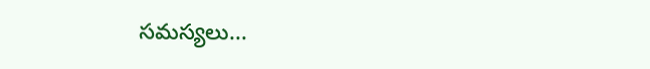సమస్యలు...